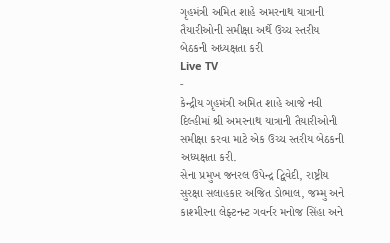ગૃહમંત્રી અમિત શાહે અમરનાથ યાત્રાની તૈયારીઓની સમીક્ષા અર્થે ઉચ્ચ સ્તરીય બેઠકની અધ્યક્ષતા કરી
Live TV
-
કેન્દ્રીય ગૃહમંત્રી અમિત શાહે આજે નવી દિલ્હીમાં શ્રી અમરનાથ યાત્રાની તૈયારીઓની સમીક્ષા કરવા માટે એક ઉચ્ચ સ્તરીય બેઠકની અધ્યક્ષતા કરી.
સેના પ્રમુખ જનરલ ઉપેન્દ્ર દ્વિવેદી, રાષ્ટ્રીય સુરક્ષા સલાહકાર અજિત ડોભાલ, જમ્મુ અને કાશ્મીરના લેફ્ટનન્ટ ગવર્નર મનોજ સિંહા અને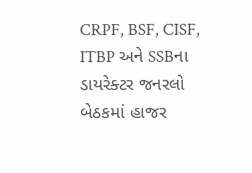CRPF, BSF, CISF, ITBP અને SSBના ડાયરેક્ટર જનરલો બેઠકમાં હાજર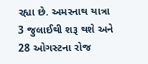રહ્યા છે. અમરનાથ યાત્રા 3 જુલાઈથી શરૂ થશે અને 28 ઓગસ્ટના રોજ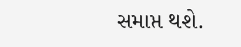સમાપ્ત થશે.